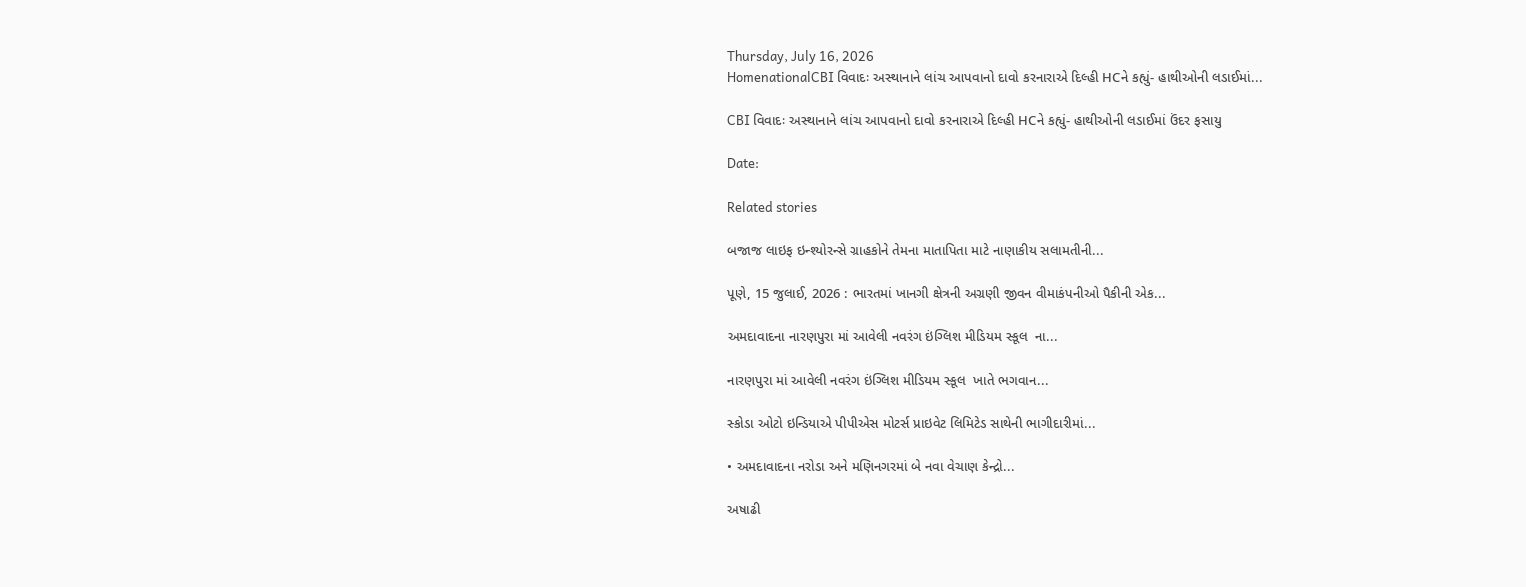Thursday, July 16, 2026
HomenationalCBI વિવાદઃ અસ્થાનાને લાંચ આપવાનો દાવો કરનારાએ દિલ્હી HCને કહ્યું- હાથીઓની લડાઈમાં...

CBI વિવાદઃ અસ્થાનાને લાંચ આપવાનો દાવો કરનારાએ દિલ્હી HCને કહ્યું- હાથીઓની લડાઈમાં ઉંદર ફસાયુ

Date:

Related stories

બજાજ લાઇફ ઇન્શ્યોરન્સે ગ્રાહકોને તેમના માતાપિતા માટે નાણાકીય સલામતીની...

પૂણે, 15 જુલાઈ, 2026 : ભારતમાં ખાનગી ક્ષેત્રની અગ્રણી જીવન વીમાકંપનીઓ પૈકીની એક...

અમદાવાદના નારણપુરા માં આવેલી નવરંગ ઇંગ્લિશ મીડિયમ સ્કૂલ  ના...

નારણપુરા માં આવેલી નવરંગ ઇંગ્લિશ મીડિયમ સ્કૂલ  ખાતે ભગવાન...

સ્કોડા ઓટો ઇન્ડિયાએ પીપીએસ મોટર્સ પ્રાઇવેટ લિમિટેડ સાથેની ભાગીદારીમાં...

• અમદાવાદના નરોડા અને મણિનગરમાં બે નવા વેચાણ કેન્દ્રો...

અષાઢી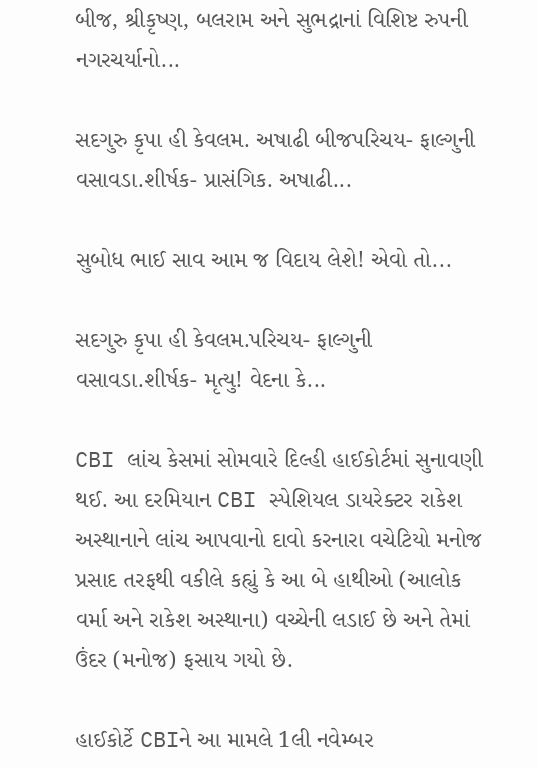બીજ, શ્રીકૃષ્ણ, બલરામ અને સુભદ્રાનાં વિશિષ્ટ રુપની નગરચર્યાનો...

સદગુરુ કૃપા હી કેવલમ. અષાઢી બીજપરિચય- ફાલ્ગુની વસાવડા.શીર્ષક- પ્રાસંગિક. અષાઢી...

સુબોધ ભાઈ સાવ આમ જ વિદાય લેશે! એવો તો...

સદગુરુ કૃપા હી કેવલમ.પરિચય- ફાલ્ગુની વસાવડા.શીર્ષક- મૃત્યુ! વેદના કે...

CBI લાંચ કેસમાં સોમવારે દિલ્હી હાઈકોર્ટમાં સુનાવણી થઈ. આ દરમિયાન CBI સ્પેશિયલ ડાયરેક્ટર રાકેશ અસ્થાનાને લાંચ આપવાનો દાવો કરનારા વચેટિયો મનોજ પ્રસાદ તરફથી વકીલે કહ્યું કે આ બે હાથીઓ (આલોક વર્મા અને રાકેશ અસ્થાના) વચ્ચેની લડાઈ છે અને તેમાં ઉંદર (મનોજ) ફસાય ગયો છે.

હાઈકોર્ટે CBIને આ મામલે 1લી નવેમ્બર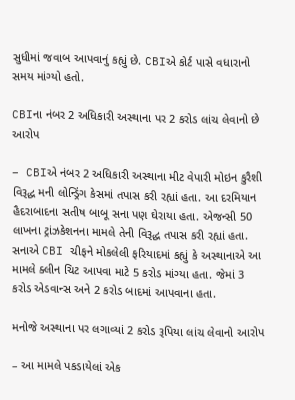સુધીમાં જવાબ આપવાનું કહ્યું છે. CBIએ કોર્ટ પાસે વધારાનો સમય માંગ્યો હતો.

CBIના નંબર 2 અધિકારી અસ્થાના પર 2 કરોડ લાંચ લેવાનો છે આરોપ

– CBIએ નંબર 2 અધિકારી અસ્થાના મીટ વેપારી મોઇન કુરૈશી વિરૂદ્ધ મની લોન્ડ્રિંગ કેસમાં તપાસ કરી રહ્યાં હતા. આ દરમિયાન હૈદરાબાદના સતીષ બાબૂ સના પણ ઘેરાયા હતા. એજન્સી 50 લાખના ટ્રાંઝકેશનના મામલે તેની વિરૂદ્ધ તપાસ કરી રહ્યાં હતા. સનાએ CBI ચીફને મોકલેલી ફરિયાદમાં કહ્યું કે અસ્થાનાએ આ મામલે ક્લીન ચિટ આપવા માટે 5 કરોડ માંગ્યા હતા. જેમાં 3 કરોડ એડવાન્સ અને 2 કરોડ બાદમાં આપવાના હતા.

મનોજે અસ્થાના પર લગાવ્યાં 2 કરોડ રૂપિયા લાંચ લેવાનો આરોપ

– આ મામલે પકડાયેલાં એક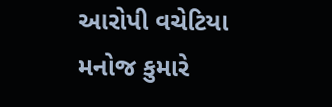આરોપી વચેટિયા મનોજ કુમારે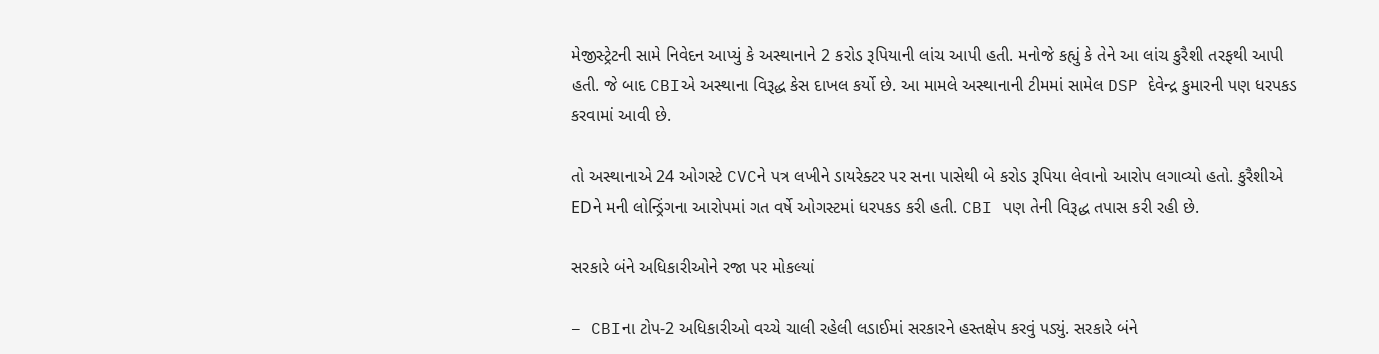મેજીસ્ટ્રેટની સામે નિવેદન આપ્યું કે અસ્થાનાને 2 કરોડ રૂપિયાની લાંચ આપી હતી. મનોજે કહ્યું કે તેને આ લાંચ કુરૈશી તરફથી આપી હતી. જે બાદ CBIએ અસ્થાના વિરૂદ્ધ કેસ દાખલ કર્યો છે. આ મામલે અસ્થાનાની ટીમમાં સામેલ DSP દેવેન્દ્ર કુમારની પણ ધરપકડ કરવામાં આવી છે.

તો અસ્થાનાએ 24 ઓગસ્ટે CVCને પત્ર લખીને ડાયરેક્ટર પર સના પાસેથી બે કરોડ રૂપિયા લેવાનો આરોપ લગાવ્યો હતો. કુરૈશીએ EDને મની લોન્ડ્રિંગના આરોપમાં ગત વર્ષે ઓગસ્ટમાં ધરપકડ કરી હતી. CBI પણ તેની વિરૂદ્ધ તપાસ કરી રહી છે.

સરકારે બંને અધિકારીઓને રજા પર મોકલ્યાં

– CBIના ટોપ-2 અધિકારીઓ વચ્ચે ચાલી રહેલી લડાઈમાં સરકારને હસ્તક્ષેપ કરવું પડ્યું. સરકારે બંને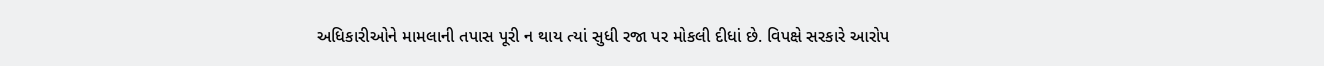અધિકારીઓને મામલાની તપાસ પૂરી ન થાય ત્યાં સુધી રજા પર મોકલી દીધાં છે. વિપક્ષે સરકારે આરોપ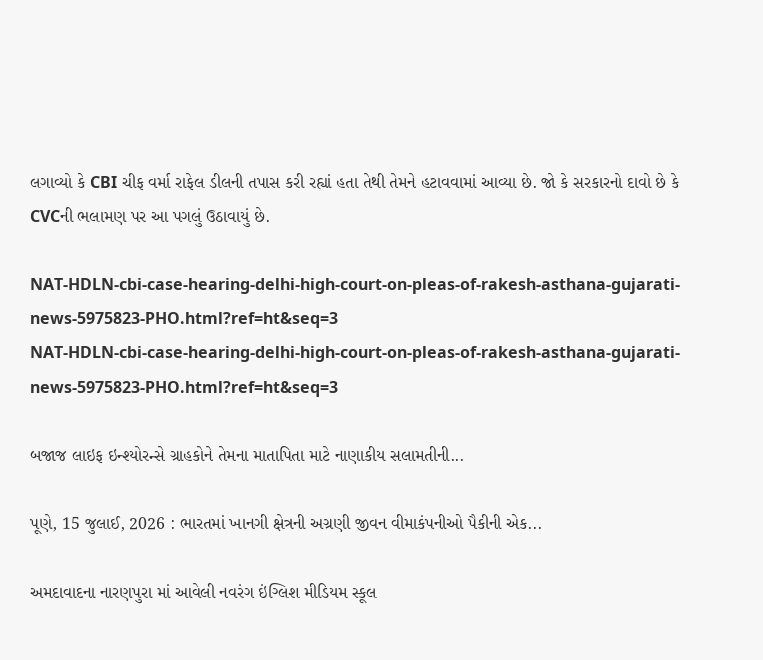લગાવ્યો કે CBI ચીફ વર્મા રાફેલ ડીલની તપાસ કરી રહ્યાં હતા તેથી તેમને હટાવવામાં આવ્યા છે. જો કે સરકારનો દાવો છે કે CVCની ભલામણ પર આ પગલું ઉઠાવાયું છે.

NAT-HDLN-cbi-case-hearing-delhi-high-court-on-pleas-of-rakesh-asthana-gujarati-news-5975823-PHO.html?ref=ht&seq=3
NAT-HDLN-cbi-case-hearing-delhi-high-court-on-pleas-of-rakesh-asthana-gujarati-news-5975823-PHO.html?ref=ht&seq=3

બજાજ લાઇફ ઇન્શ્યોરન્સે ગ્રાહકોને તેમના માતાપિતા માટે નાણાકીય સલામતીની...

પૂણે, 15 જુલાઈ, 2026 : ભારતમાં ખાનગી ક્ષેત્રની અગ્રણી જીવન વીમાકંપનીઓ પૈકીની એક...

અમદાવાદના નારણપુરા માં આવેલી નવરંગ ઇંગ્લિશ મીડિયમ સ્કૂલ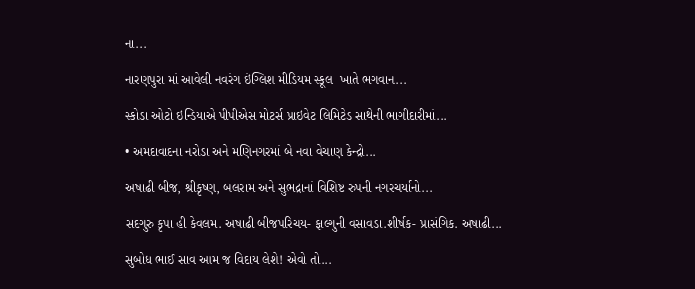ના...

નારણપુરા માં આવેલી નવરંગ ઇંગ્લિશ મીડિયમ સ્કૂલ  ખાતે ભગવાન...

સ્કોડા ઓટો ઇન્ડિયાએ પીપીએસ મોટર્સ પ્રાઇવેટ લિમિટેડ સાથેની ભાગીદારીમાં...

• અમદાવાદના નરોડા અને મણિનગરમાં બે નવા વેચાણ કેન્દ્રો...

અષાઢી બીજ, શ્રીકૃષ્ણ, બલરામ અને સુભદ્રાનાં વિશિષ્ટ રુપની નગરચર્યાનો...

સદગુરુ કૃપા હી કેવલમ. અષાઢી બીજપરિચય- ફાલ્ગુની વસાવડા.શીર્ષક- પ્રાસંગિક. અષાઢી...

સુબોધ ભાઈ સાવ આમ જ વિદાય લેશે! એવો તો...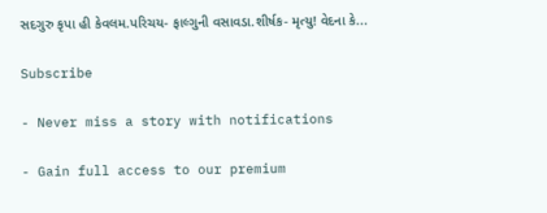સદગુરુ કૃપા હી કેવલમ.પરિચય- ફાલ્ગુની વસાવડા.શીર્ષક- મૃત્યુ! વેદના કે...

Subscribe

- Never miss a story with notifications

- Gain full access to our premium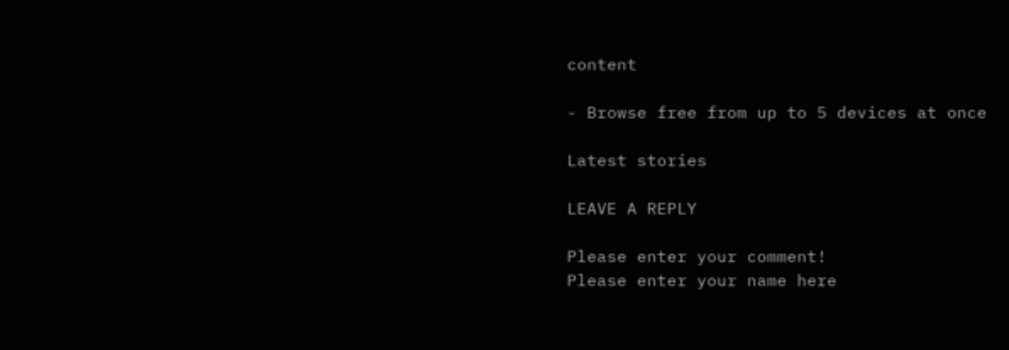content

- Browse free from up to 5 devices at once

Latest stories

LEAVE A REPLY

Please enter your comment!
Please enter your name here